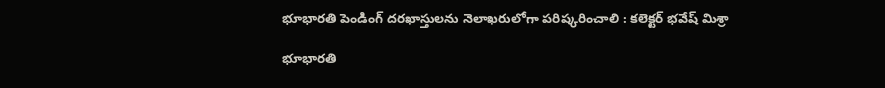భూభారతి పెండింగ్ దరఖాస్తులను నెలాఖరులోగా పరిష్కరించాలి : కలెక్టర్ భవేష్ మిశ్రా

భూభారతి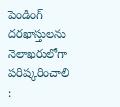పెండింగ్ దరఖాస్తులను నెలాఖరులోగా పరిష్కరించాలి :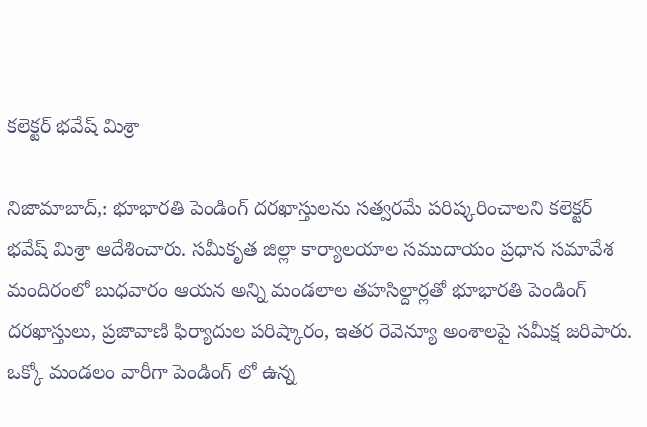కలెక్టర్ భవేష్ మిశ్రా

నిజామాబాద్,: భూభారతి పెండింగ్ దరఖాస్తులను సత్వరమే పరిష్కరించాలని కలెక్టర్ భవేష్ మిశ్రా ఆదేశించారు. సమీకృత జిల్లా కార్యాలయాల సముదాయం ప్రధాన సమావేశ మందిరంలో బుధవారం ఆయన అన్ని మండలాల తహసిల్దార్లతో భూభారతి పెండింగ్ దరఖాస్తులు, ప్రజావాణి ఫిర్యాదుల పరిష్కారం, ఇతర రెవెన్యూ అంశాలపై సమీక్ష జరిపారు. ఒక్కో మండలం వారీగా పెండింగ్ లో ఉన్న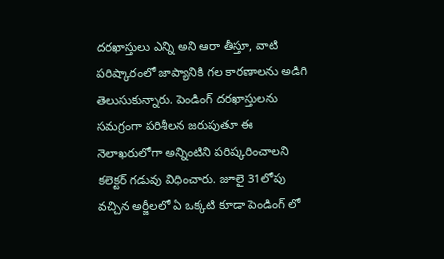దరఖాస్తులు ఎన్ని అని ఆరా తీస్తూ, వాటి పరిష్కారంలో జాప్యానికి గల కారణాలను అడిగి తెలుసుకున్నారు. పెండింగ్ దరఖాస్తులను సమగ్రంగా పరిశీలన జరుపుతూ ఈ నెలాఖరులోగా అన్నింటిని పరిష్కరించాలని కలెక్టర్ గడువు విధించారు. జూలై 31లోపు వచ్చిన అర్జీలలో ఏ ఒక్కటి కూడా పెండింగ్ లో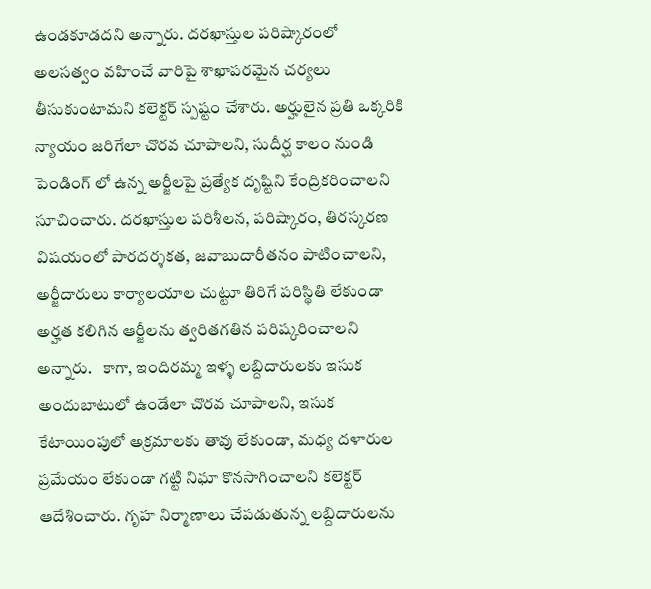ఉండకూడదని అన్నారు. దరఖాస్తుల పరిష్కారంలో అలసత్వం వహించే వారిపై శాఖాపరమైన చర్యలు తీసుకుంటామని కలెక్టర్ స్పష్టం చేశారు. అర్హులైన ప్రతి ఒక్కరికి న్యాయం జరిగేలా చొరవ చూపాలని, సుదీర్ఘ కాలం నుండి పెండింగ్ లో ఉన్న అర్జీలపై ప్రత్యేక దృష్టిని కేంద్రికరించాలని సూచించారు. దరఖాస్తుల పరిశీలన, పరిష్కారం, తిరస్కరణ విషయంలో పారదర్శకత, జవాబుదారీతనం పాటించాలని, అర్జీదారులు కార్యాలయాల చుట్టూ తిరిగే పరిస్థితి లేకుండా అర్హత కలిగిన ఆర్జీలను త్వరితగతిన పరిష్కరించాలని అన్నారు.   కాగా, ఇందిరమ్మ ఇళ్ళ లబ్దిదారులకు ఇసుక అందుబాటులో ఉండేలా చొరవ చూపాలని, ఇసుక కేటాయింపులో అక్రమాలకు తావు లేకుండా, మధ్య దళారుల ప్రమేయం లేకుండా గట్టి నిఘా కొనసాగించాలని కలెక్టర్ ఆదేశించారు. గృహ నిర్మాణాలు చేపడుతున్న లబ్దిదారులను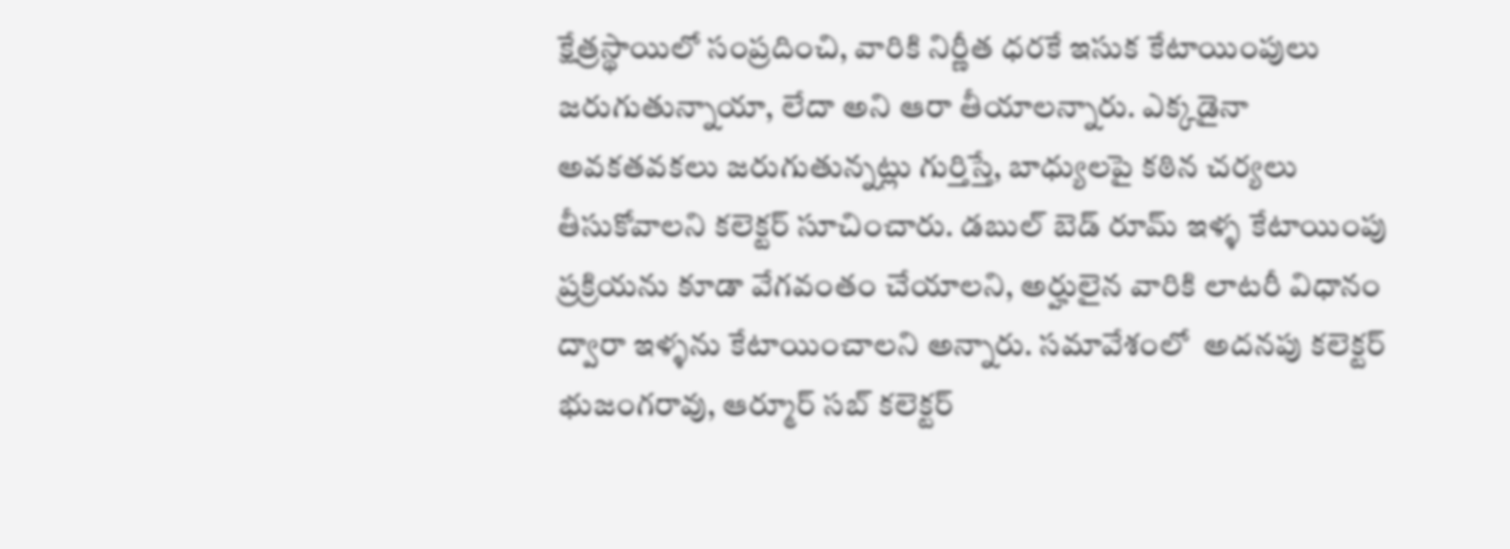క్షేత్రస్థాయిలో సంప్రదించి, వారికి నిర్ణీత ధరకే ఇసుక కేటాయింపులు జరుగుతున్నాయా, లేదా అని ఆరా తీయాలన్నారు. ఎక్కడైనా అవకతవకలు జరుగుతున్నట్లు గుర్తిస్తే, బాధ్యులపై కఠిన చర్యలు తీసుకోవాలని కలెక్టర్ సూచించారు. డబుల్ బెడ్ రూమ్ ఇళ్ళ కేటాయింపు ప్రక్రియను కూడా వేగవంతం చేయాలని, అర్హులైన వారికి లాటరీ విధానం ద్వారా ఇళ్ళను కేటాయించాలని అన్నారు. సమావేశంలో  అదనపు కలెక్టర్ భుజంగరావు, ఆర్మూర్ సబ్ కలెక్టర్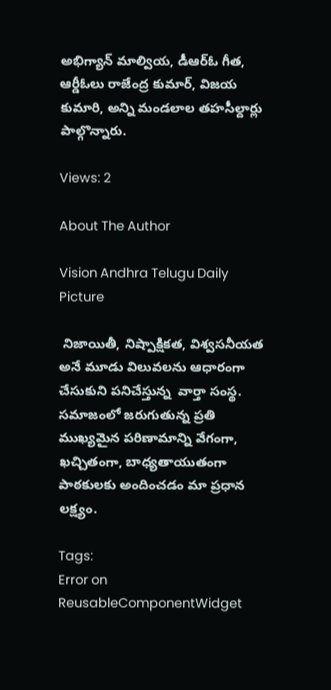అభిగ్యాన్ మాల్వియ, డీఆర్ఓ గీత, ఆర్డీఓలు రాజేంద్ర కుమార్, విజయ కుమారి, అన్ని మండలాల తహసీల్దార్లు పాల్గొన్నారు.

Views: 2

About The Author

Vision Andhra Telugu Daily Picture

 నిజాయితీ, నిష్పాక్షికత, విశ్వసనీయత అనే మూడు విలువలను ఆధారంగా చేసుకుని పనిచేస్తున్న  వార్తా సంస్థ. సమాజంలో జరుగుతున్న ప్రతి ముఖ్యమైన పరిణామాన్ని వేగంగా, ఖచ్చితంగా, బాధ్యతాయుతంగా పాఠకులకు అందించడం మా ప్రధాన లక్ష్యం.

Tags:
Error on ReusableComponentWidget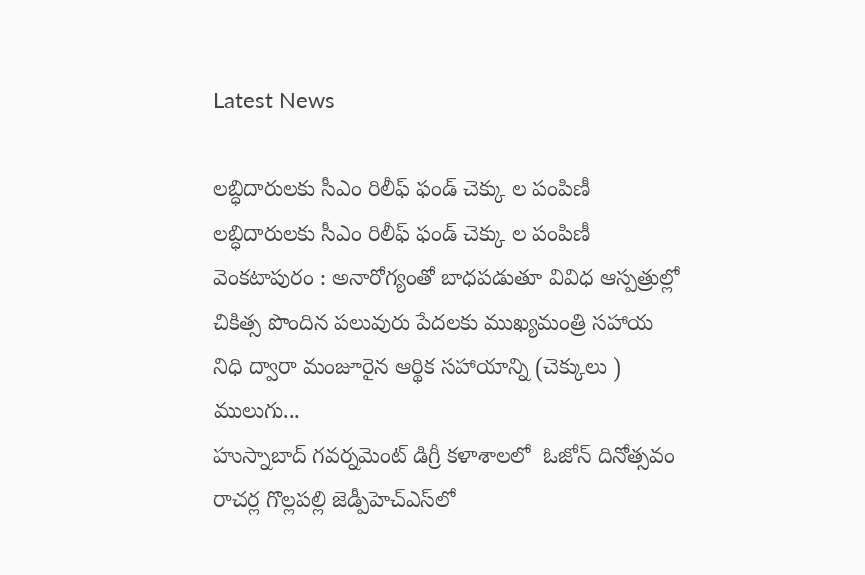Latest News

లబ్ధిదారులకు సీఎం రిలీఫ్ ఫండ్ చెక్కు ల పంపిణీ  లబ్ధిదారులకు సీఎం రిలీఫ్ ఫండ్ చెక్కు ల పంపిణీ
వెంకటాపురం : అనారోగ్యంతో బాధపడుతూ వివిధ ఆస్పత్రుల్లో  చికిత్స పొందిన పలువురు పేదలకు ముఖ్యమంత్రి సహాయ నిధి ద్వారా మంజూరైన ఆర్థిక సహాయాన్ని (చెక్కులు ) ములుగు...
హుస్నాబాద్ గవర్నమెంట్ డిగ్రీ కళాశాలలో  ఓజోన్ దినోత్సవం
రాచర్ల గొల్లపల్లి జెడ్పీహెచ్‌ఎస్‌లో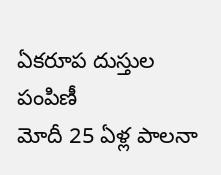ఏకరూప దుస్తుల పంపిణీ
మోదీ 25 ఏళ్ల పాలనా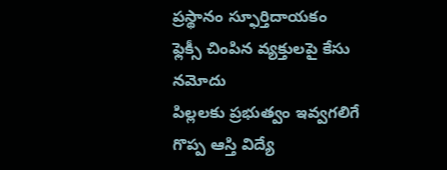ప్రస్థానం స్ఫూర్తిదాయకం
ఫ్లెక్సీ చింపిన వ్యక్తులపై కేసు నమోదు
పిల్లలకు ప్రభుత్వం ఇవ్వగలిగే గొప్ప ఆస్తి విద్యే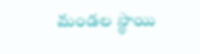మండల స్థాయి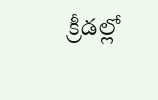క్రీడల్లో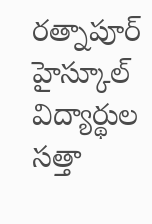రత్నాపూర్ హైస్కూల్ విద్యార్థుల సత్తా